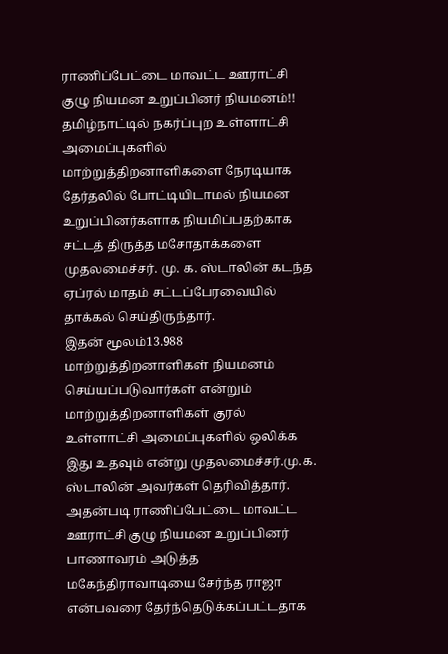ராணிப்பேட்டை மாவட்ட ஊராட்சி குழு நியமன உறுப்பினர் நியமனம்!!
தமிழ்நாட்டில் நகர்ப்புற உள்ளாட்சி அமைப்புகளில் மாற்றுத்திறனாளிகளை நேரடியாக தேர்தலில் போட்டியிடாமல் நியமன உறுப்பினர்களாக நியமிப்பதற்காக சட்டத் திருத்த மசோதாக்களை முதலமைச்சர். மு. க. ஸ்டாலின் கடந்த ஏப்ரல் மாதம் சட்டப்பேரவையில் தாக்கல் செய்திருந்தார்.
இதன் மூலம்13.988 மாற்றுத்திறனாளிகள் நியமனம் செய்யப்படுவார்கள் என்றும் மாற்றுத்திறனாளிகள் குரல் உள்ளாட்சி அமைப்புகளில் ஒலிக்க இது உதவும் என்று முதலமைச்சர்.மு.க. ஸ்டாலின் அவர்கள் தெரிவித்தார். அதன்படி ராணிப்பேட்டை மாவட்ட ஊராட்சி குழு நியமன உறுப்பினர் பாணாவரம் அடுத்த மகேந்திராவாடியை சேர்ந்த ராஜா என்பவரை தேர்ந்தெடுக்கப்பட்டதாக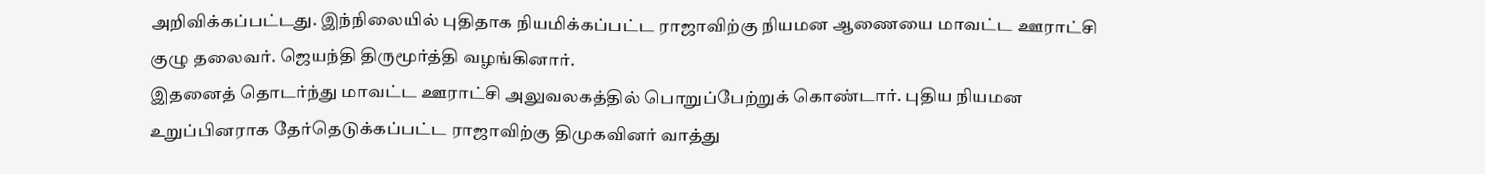அறிவிக்கப்பட்டது. இந்நிலையில் புதிதாக நியமிக்கப்பட்ட ராஜாவிற்கு நியமன ஆணையை மாவட்ட ஊராட்சி குழு தலைவர். ஜெயந்தி திருமூர்த்தி வழங்கினார்.
இதனைத் தொடர்ந்து மாவட்ட ஊராட்சி அலுவலகத்தில் பொறுப்பேற்றுக் கொண்டார். புதிய நியமன உறுப்பினராக தேர்தெடுக்கப்பட்ட ராஜாவிற்கு திமுகவினர் வாத்து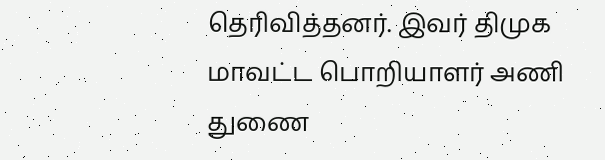தெரிவித்தனர். இவர் திமுக மாவட்ட பொறியாளர் அணி துணை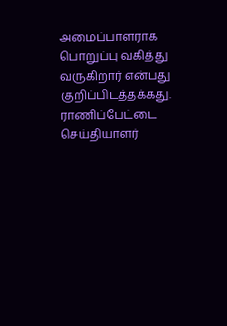அமைப்பாளராக பொறுப்பு வகித்து வருகிறார் என்பது குறிப்பிடத்தக்கது.
ராணிப்பேட்டை செய்தியாளர்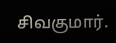சிவகுமார்.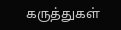கருத்துகள்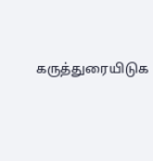கருத்துரையிடுக